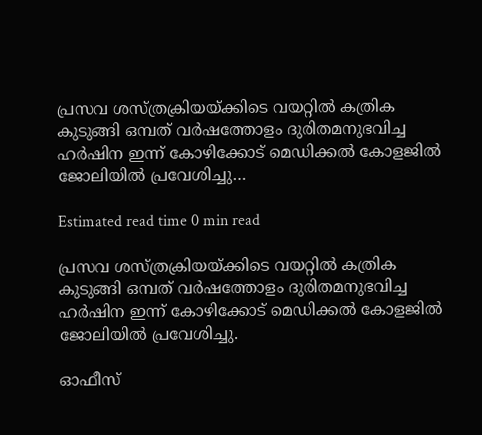പ്രസവ ശസ്ത്രക്രിയയ്ക്കിടെ വയറ്റില്‍ കത്രിക കുടുങ്ങി ഒമ്പത് വര്‍ഷത്തോളം ദുരിതമനുഭവിച്ച ഹര്‍ഷിന ഇന്ന് കോഴിക്കോട് മെഡിക്കല്‍ കോളജില്‍ ജോലിയില്‍ പ്രവേശിച്ചു…

Estimated read time 0 min read

പ്രസവ ശസ്ത്രക്രിയയ്ക്കിടെ വയറ്റില്‍ കത്രിക കുടുങ്ങി ഒമ്പത് വര്‍ഷത്തോളം ദുരിതമനുഭവിച്ച ഹര്‍ഷിന ഇന്ന് കോഴിക്കോട് മെഡിക്കല്‍ കോളജില്‍ ജോലിയില്‍ പ്രവേശിച്ചു.

ഓഫീസ്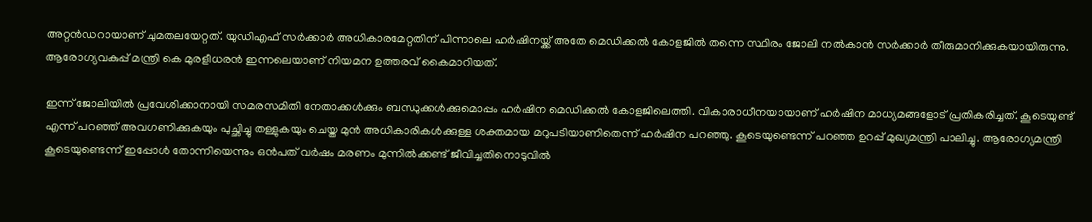അറ്റന്‍ഡറായാണ് ചുമതലയേറ്റത്. യുഡിഎഫ് സര്‍ക്കാര്‍ അധികാരമേറ്റതിന് പിന്നാലെ ഹര്‍ഷിനയ്ക്ക് അതേ മെഡിക്കല്‍ കോളജില്‍ തന്നെ സ്ഥിരം ജോലി നല്‍കാന്‍ സര്‍ക്കാര്‍ തീരുമാനിക്കുകയായിരുന്നു. ആരോഗ്യവകുപ്പ് മന്ത്രി കെ മുരളീധരന്‍ ഇന്നലെയാണ് നിയമന ഉത്തരവ് കൈമാറിയത്.

ഇന്ന് ജോലിയില്‍ പ്രവേശിക്കാനായി സമരസമിതി നേതാക്കള്‍ക്കും ബന്ധുക്കള്‍ക്കുമൊപ്പം ഹര്‍ഷിന മെഡിക്കല്‍ കോളജിലെത്തി. വികാരാധീനയായാണ് ഹര്‍ഷിന മാധ്യമങ്ങളോട് പ്രതികരിച്ചത്. കൂടെയുണ്ട് എന്ന് പറഞ്ഞ് അവഗണിക്കുകയും പുച്ഛിച്ചു തള്ളുകയും ചെയ്ത മുന്‍ അധികാരികള്‍ക്കുള്ള ശക്തമായ മറുപടിയാണിതെന്ന് ഹര്‍ഷിന പറഞ്ഞു. കൂടെയുണ്ടെന്ന് പറഞ്ഞ ഉറപ്പ് മുഖ്യമന്ത്രി പാലിച്ചു. ആരോഗ്യമന്ത്രി കൂടെയുണ്ടെന്ന് ഇപ്പോള്‍ തോന്നിയെന്നും ഒന്‍പത് വര്‍ഷം മരണം മുന്നില്‍ക്കണ്ട് ജീവിച്ചതിനൊടുവില്‍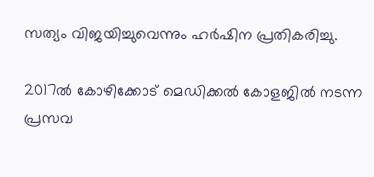സത്യം വിജയിച്ചുവെന്നും ഹര്‍ഷിന പ്രതികരിച്ചു.

2017ല്‍ കോഴിക്കോട് മെഡിക്കല്‍ കോളജില്‍ നടന്ന പ്രസവ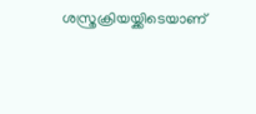ശസ്ത്രക്രിയയ്ക്കിടെയാണ്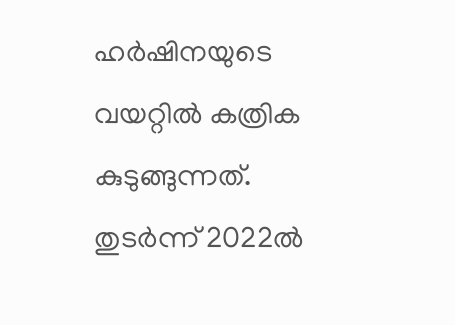ഹര്‍ഷിനയുടെ വയറ്റില്‍ കത്രിക കുടുങ്ങുന്നത്. തുടര്‍ന്ന് 2022ല്‍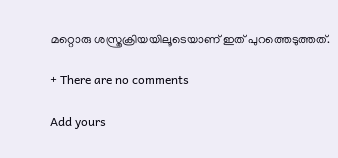മറ്റൊരു ശസ്ത്രക്രിയയിലൂടെയാണ് ഇത് പുറത്തെടുത്തത്.

+ There are no comments

Add yours